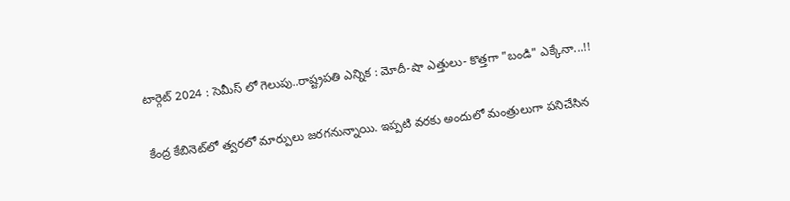టార్గెట్ 2024 : సెమీస్ లో గెలుపు..రాష్ట్రపతి ఎన్నిక : మోదీ-షా ఎత్తులు- కొత్తగా "బండి" ఎక్కేనా...!!

కేంద్ర కేబినెట్‌లో త్వరలో మార్పులు జరగనున్నాయి. ఇప్పటి వరకు అందులో మంత్రులుగా పనిచేసిన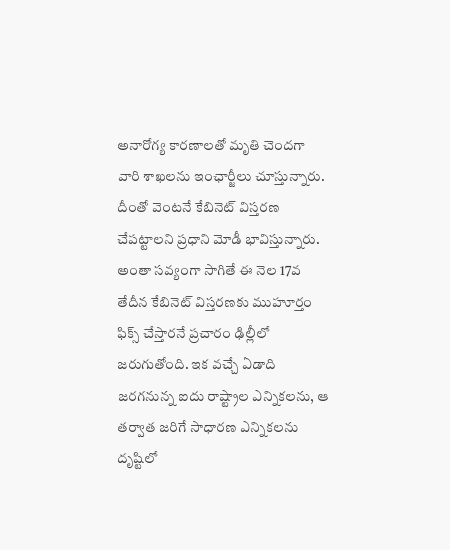అనారోగ్య కారణాలతో మృతి చెందగా వారి శాఖలను ఇంఛార్జీలు చూస్తున్నారు. దీంతో వెంటనే కేబినెట్ విస్తరణ చేపట్టాలని ప్రధాని మోడీ భావిస్తున్నారు. అంతా సవ్యంగా సాగితే ఈ నెల 17వ తేదీన కేబినెట్ విస్తరణకు ముహూర్తం ఫిక్స్ చేస్తారనే ప్రచారం ఢిల్లీలో జరుగుతోంది. ఇక వచ్చే ఏడాది జరగనున్న ఐదు రాష్ట్రాల ఎన్నికలను, ఆ తర్వాత జరిగే సాధారణ ఎన్నికలను దృష్టిలో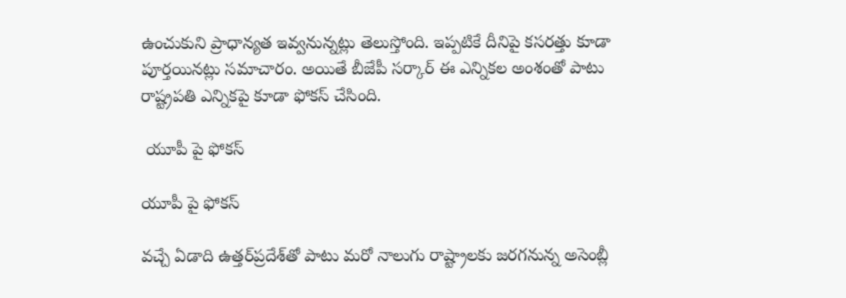ఉంచుకుని ప్రాధాన్యత ఇవ్వనున్నట్లు తెలుస్తోంది. ఇప్పటికే దీనిపై కసరత్తు కూడా పూర్తయినట్లు సమాచారం. అయితే బీజేపీ సర్కార్ ఈ ఎన్నికల అంశంతో పాటు రాష్ట్రపతి ఎన్నికపై కూడా ఫోకస్ చేసింది.

 యూపీ పై ఫోకస్

యూపీ పై ఫోకస్

వచ్చే ఏడాది ఉత్తర్‌ప్రదేశ్‌తో పాటు మరో నాలుగు రాష్ట్రాలకు జరగనున్న అసెంబ్లీ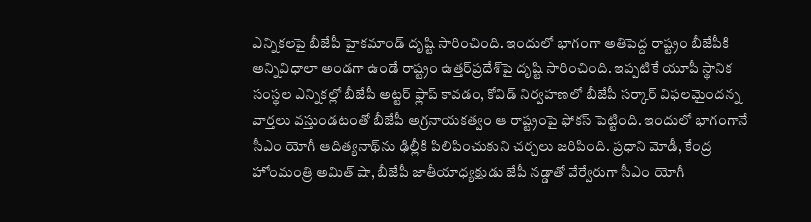ఎన్నికలపై బీజేపీ హైకమాండ్ దృష్టి సారించింది. ఇందులో భాగంగా అతిపెద్ద రాష్ట్రం బీజేపీకి అన్నివిధాలా అండగా ఉండే రాష్ట్రం ఉత్తర్‌ప్రదేశ్‌పై దృష్టి సారించింది. ఇప్పటికే యూపీ స్థానిక సంస్థల ఎన్నికల్లో బీజేపీ అట్టర్ ఫ్లాప్ కావడం, కోవిడ్ నిర్వహణలో బీజేపీ సర్కార్ విఫలమైందన్న వార్తలు వస్తుండటంతో బీజేపీ అగ్రనాయకత్వం ఆ రాష్ట్రంపై ఫోకస్ పెట్టింది. ఇందులో భాగంగానే సీఎం యోగీ ఆదిత్యనాథ్‌ను ఢిల్లీకి పిలిపించుకుని చర్చలు జరిపింది. ప్రధాని మోడీ, కేంద్ర హోంమంత్రి అమిత్ షా, బీజేపీ జాతీయాధ్యక్షుడు జేపీ నడ్డాతో వేర్వేరుగా సీఎం యోగీ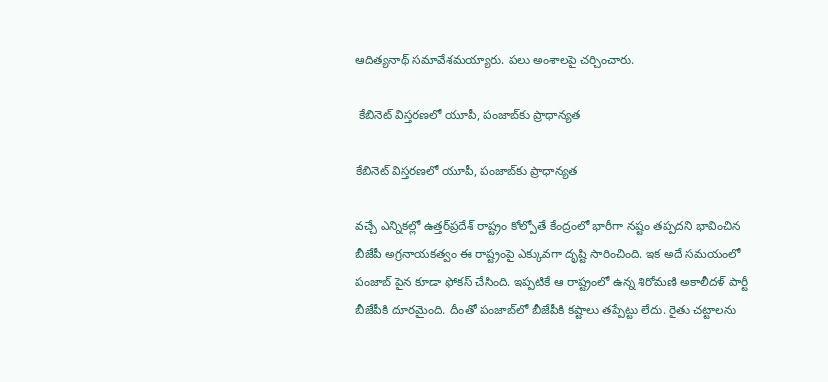ఆదిత్యనాథ్ సమావేశమయ్యారు. పలు అంశాలపై చర్చించారు.

 కేబినెట్ విస్తరణలో యూపీ, పంజాబ్‌కు ప్రాధాన్యత

కేబినెట్ విస్తరణలో యూపీ, పంజాబ్‌కు ప్రాధాన్యత

వచ్చే ఎన్నికల్లో ఉత్తర్‌ప్రదేశ్‌ రాష్ట్రం కోల్పోతే కేంద్రంలో భారీగా నష్టం తప్పదని భావించిన బీజేపీ అగ్రనాయకత్వం ఈ రాష్ట్రంపై ఎక్కువగా దృష్టి సారించింది. ఇక అదే సమయంలో పంజాబ్‌ పైన కూడా ఫోకస్ చేసింది. ఇప్పటికే ఆ రాష్ట్రంలో ఉన్న శిరోమణి అకాలీదళ్ పార్టీ బీజేపీకి దూరమైంది. దీంతో పంజాబ్‌లో బీజేపీకి కష్టాలు తప్పేట్టు లేదు. రైతు చట్టాలను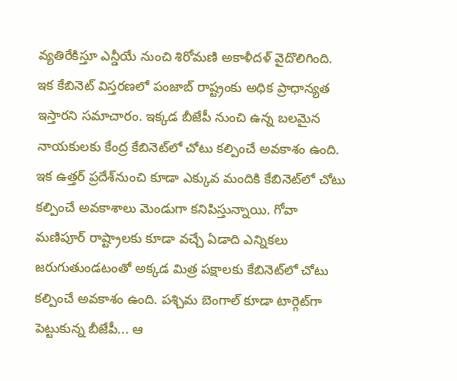వ్యతిరేకిస్తూ ఎన్డీయే నుంచి శిరోమణి అకాళీదళ్ వైదొలిగింది. ఇక కేబినెట్ విస్తరణలో పంజాబ్ రాష్ట్రంకు అధిక ప్రాధాన్యత ఇస్తారని సమాచారం. ఇక్కడ బీజేపీ నుంచి ఉన్న బలమైన నాయకులకు కేంద్ర కేబినెట్‌లో చోటు కల్పించే అవకాశం ఉంది. ఇక ఉత్తర్ ప్రదేశ్‌నుంచి కూడా ఎక్కువ మందికి కేబినెట్‌లో చోటు కల్పించే అవకాశాలు మెండుగా కనిపిస్తున్నాయి. గోవా మణిపూర్ రాష్ట్రాలకు కూడా వచ్చే ఏడాది ఎన్నికలు జరుగుతుండటంతో అక్కడ మిత్ర పక్షాలకు కేబినెట్‌లో చోటు కల్పించే అవకాశం ఉంది. పశ్చిమ బెంగాల్‌ కూడా టార్గెట్‌గా పెట్టుకున్న బీజేపీ... ఆ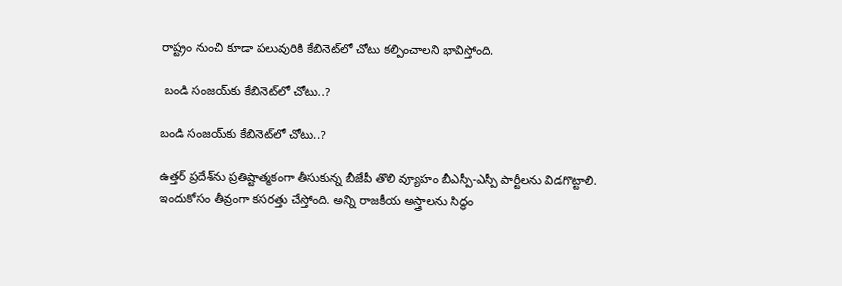రాష్ట్రం నుంచి కూడా పలువురికి కేబినెట్‌లో చోటు కల్పించాలని భావిస్తోంది.

 బండి సంజయ్‌కు కేబినెట్‌లో చోటు..?

బండి సంజయ్‌కు కేబినెట్‌లో చోటు..?

ఉత్తర్ ప్రదేశ్‌ను ప్రతిష్టాత్మకంగా తీసుకున్న బీజేపీ తొలి వ్యూహం బీఎస్పీ-ఎస్పీ పార్టీలను విడగొట్టాలి. ఇందుకోసం తీవ్రంగా కసరత్తు చేస్తోంది. అన్ని రాజకీయ అస్త్రాలను సిద్ధం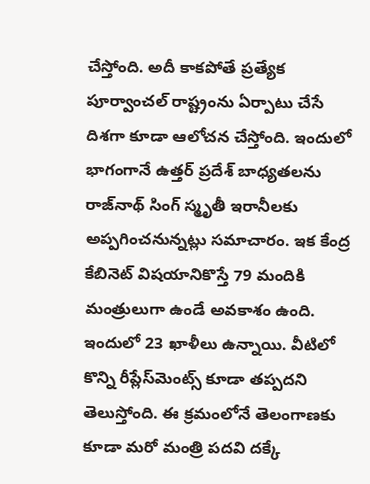చేస్తోంది. అదీ కాకపోతే ప్రత్యేక పూర్వాంచల్ రాష్ట్రంను ఏర్పాటు చేసే దిశగా కూడా ఆలోచన చేస్తోంది. ఇందులో భాగంగానే ఉత్తర్ ప్రదేశ్ బాధ్యతలను రాజ్‌నాథ్ సింగ్ స్మృతీ ఇరానీలకు అప్పగించనున్నట్లు సమాచారం. ఇక కేంద్ర కేబినెట్ విషయానికొస్తే 79 మందికి మంత్రులుగా ఉండే అవకాశం ఉంది. ఇందులో 23 ఖాళీలు ఉన్నాయి. వీటిలో కొన్ని రీప్లేస్‌మెంట్స్ కూడా తప్పదని తెలుస్తోంది. ఈ క్రమంలోనే తెలంగాణకు కూడా మరో మంత్రి పదవి దక్కే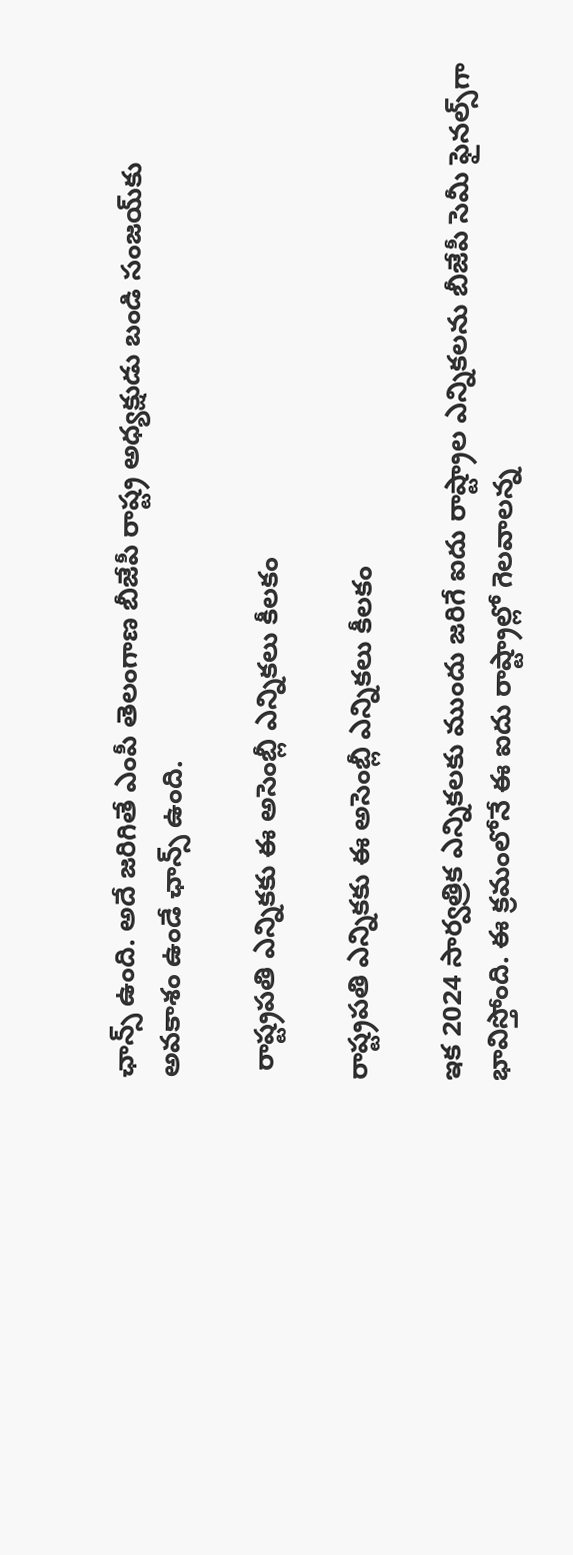ఛాన్స్ ఉంది. అదే జరిగితే ఎంపీ తెలంగాణ బీజేపీ రాష్ట్ర అధ్యక్షుడు బండి సంజయ్‌కు అవకాశం ఉండే ఛాన్స్ ఉంది.

 రాష్ట్రపతి ఎన్నికకు ఈ అసెంబ్లీ ఎన్నికలు కీలకం

రాష్ట్రపతి ఎన్నికకు ఈ అసెంబ్లీ ఎన్నికలు కీలకం

ఇక 2024 సార్వత్రిక ఎన్నికలకు ముందు జరిగే ఐదు రాష్ట్రాల ఎన్నికలను బీజేపీ సెమీ ఫైనల్స్‌గా భావిస్తోంది. ఈ క్రమంలోనే ఈ ఐదు రాష్ట్రాల్లో గెలవాలన్న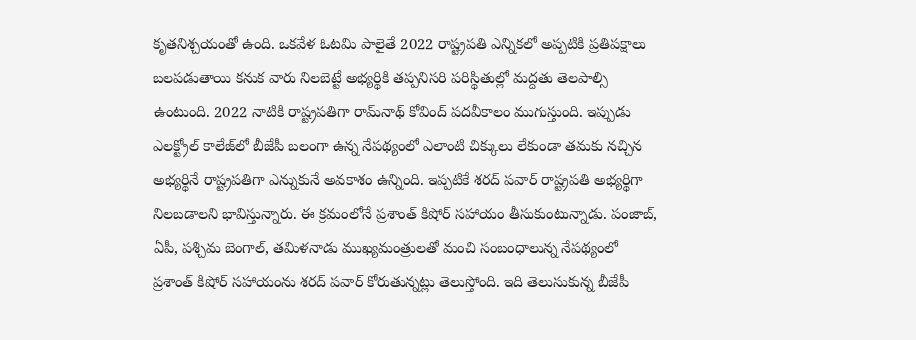కృతనిశ్చయంతో ఉంది. ఒకవేళ ఓటమి పాలైతే 2022 రాష్ట్రపతి ఎన్నికలో అప్పటికి ప్రతిపక్షాలు బలపడుతాయి కనుక వారు నిలబెట్టే అభ్యర్థికి తప్పనిసరి పరిస్థితుల్లో మద్దతు తెలపాల్సి ఉంటుంది. 2022 నాటికి రాష్ట్రపతిగా రామ్‌నాథ్ కోవింద్ పదవీకాలం ముగుస్తుంది. ఇప్పుడు ఎలక్ట్రోల్ కాలేజ్‌లో బీజేపీ బలంగా ఉన్న నేపథ్యంలో ఎలాంటి చిక్కులు లేకుండా తమకు నచ్చిన అభ్యర్థినే రాష్ట్రపతిగా ఎన్నుకునే అవకాశం ఉన్నింది. ఇప్పటికే శరద్ పవార్ రాష్ట్రపతి అభ్యర్థిగా నిలబడాలని భావిస్తున్నారు. ఈ క్రమంలోనే ప్రశాంత్ కిషోర్ సహాయం తీసుకుంటున్నాడు. పంజాబ్, ఏపీ, పశ్చిమ బెంగాల్, తమిళనాడు ముఖ్యమంత్రులతో మంచి సంబంధాలున్న నేపథ్యంలో ప్రశాంత్ కిషోర్‌ సహాయంను శరద్ పవార్ కోరుతున్నట్లు తెలుస్తోంది. ఇది తెలుసుకున్న బీజేపీ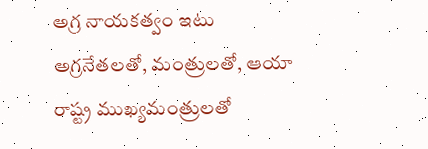అగ్ర నాయకత్వం ఇటు అగ్రనేతలతో, మంత్రులతో, ఆయా రాష్ట్ర ముఖ్యమంత్రులతో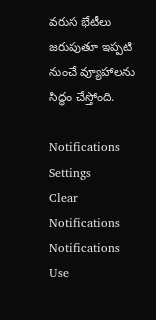వరుస భేటీలు జరుపుతూ ఇప్పటి నుంచే వ్యూహాలను సిద్ధం చేస్తోంది.

Notifications
Settings
Clear Notifications
Notifications
Use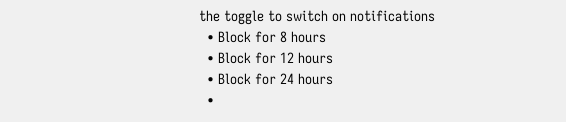the toggle to switch on notifications
  • Block for 8 hours
  • Block for 12 hours
  • Block for 24 hours
  •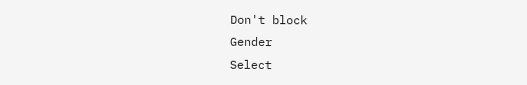Don't block
Gender
Select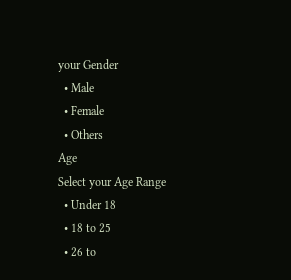your Gender
  • Male
  • Female
  • Others
Age
Select your Age Range
  • Under 18
  • 18 to 25
  • 26 to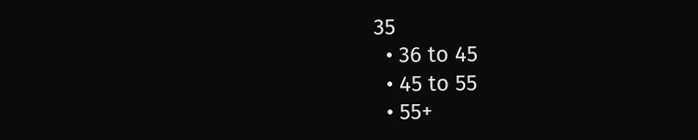35
  • 36 to 45
  • 45 to 55
  • 55+